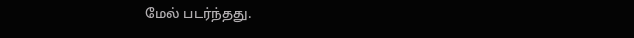மேல் படர்ந்தது.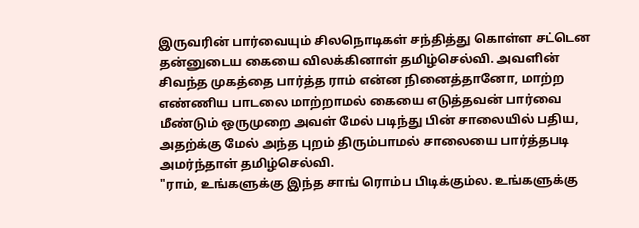இருவரின் பார்வையும் சிலநொடிகள் சந்தித்து கொள்ள சட்டென தன்னுடைய கையை விலக்கினாள் தமிழ்செல்வி. அவளின் சிவந்த முகத்தை பார்த்த ராம் என்ன நினைத்தானோ, மாற்ற எண்ணிய பாடலை மாற்றாமல் கையை எடுத்தவன் பார்வை மீண்டும் ஒருமுறை அவள் மேல் படிந்து பின் சாலையில் பதிய, அதற்க்கு மேல் அந்த புறம் திரும்பாமல் சாலையை பார்த்தபடி அமர்ந்தாள் தமிழ்செல்வி.
"ராம், உங்களுக்கு இந்த சாங் ரொம்ப பிடிக்கும்ல. உங்களுக்கு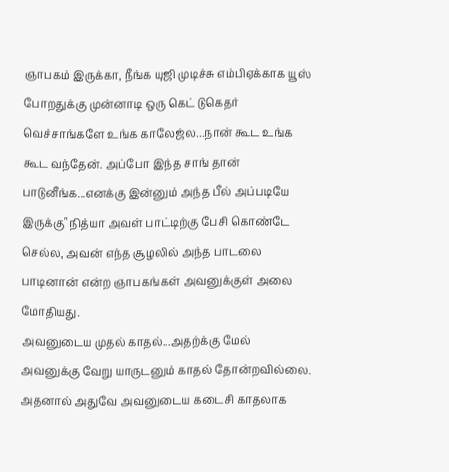ஞாபகம் இருக்கா, நீங்க யுஜி முடிச்சு எம்பிஏக்காக யூஸ் போறதுக்கு முன்னாடி ஒரு கெட் டுகெதர் வெச்சாங்களே உங்க காலேஜ்ல...நான் கூட உங்க கூட வந்தேன். அப்போ இந்த சாங் தான் பாடுனீங்க...எனக்கு இன்னும் அந்த பீல் அப்படியே இருக்கு" நித்யா அவள் பாட்டிற்கு பேசி கொண்டே செல்ல, அவன் எந்த சூழலில் அந்த பாடலை பாடினான் என்ற ஞாபகங்கள் அவனுக்குள் அலை மோதியது.
அவனுடைய முதல் காதல்...அதற்க்கு மேல் அவனுக்கு வேறு யாருடனும் காதல் தோன்றவில்லை. அதனால் அதுவே அவனுடைய கடைசி காதலாக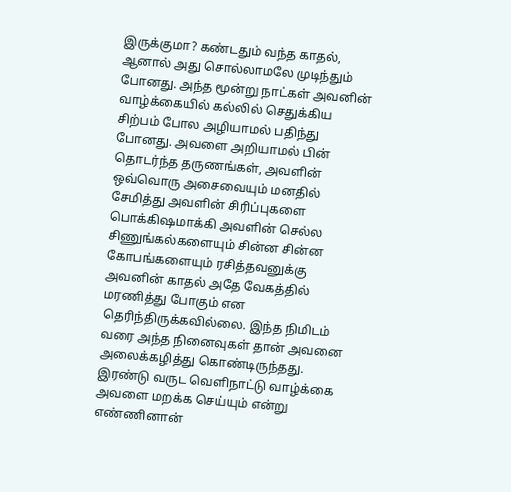இருக்குமா? கண்டதும் வந்த காதல், ஆனால் அது சொல்லாமலே முடிந்தும் போனது. அந்த மூன்று நாட்கள் அவனின் வாழ்க்கையில் கல்லில் செதுக்கிய சிற்பம் போல அழியாமல் பதிந்து போனது. அவளை அறியாமல் பின் தொடர்ந்த தருணங்கள், அவளின் ஒவ்வொரு அசைவையும் மனதில் சேமித்து அவளின் சிரிப்புகளை பொக்கிஷமாக்கி அவளின் செல்ல சிணுங்கல்களையும் சின்ன சின்ன கோபங்களையும் ரசித்தவனுக்கு அவனின் காதல் அதே வேகத்தில் மரணித்து போகும் என தெரிந்திருக்கவில்லை. இந்த நிமிடம் வரை அந்த நினைவுகள் தான் அவனை அலைக்கழித்து கொண்டிருந்தது. இரண்டு வருட வெளிநாட்டு வாழ்க்கை அவளை மறக்க செய்யும் என்று எண்ணினான்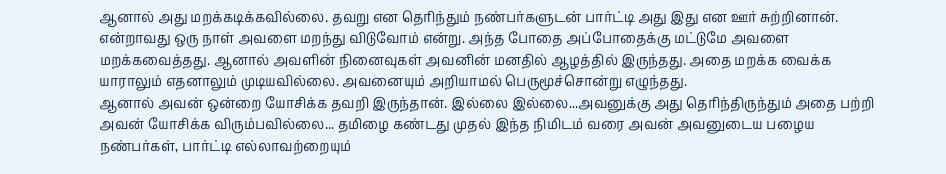ஆனால் அது மறக்கடிக்கவில்லை. தவறு என தெரிந்தும் நண்பர்களுடன் பார்ட்டி அது இது என ஊர் சுற்றினான். என்றாவது ஒரு நாள் அவளை மறந்து விடுவோம் என்று. அந்த போதை அப்போதைக்கு மட்டுமே அவளை மறக்கவைத்தது. ஆனால் அவளின் நினைவுகள் அவனின் மனதில் ஆழத்தில் இருந்தது. அதை மறக்க வைக்க யாராலும் எதனாலும் முடியவில்லை. அவனையும் அறியாமல் பெருமூச்சொன்று எழுந்தது.
ஆனால் அவன் ஒன்றை யோசிக்க தவறி இருந்தான். இல்லை இல்லை...அவனுக்கு அது தெரிந்திருந்தும் அதை பற்றி அவன் யோசிக்க விரும்பவில்லை... தமிழை கண்டது முதல் இந்த நிமிடம் வரை அவன் அவனுடைய பழைய நண்பர்கள், பார்ட்டி எல்லாவற்றையும்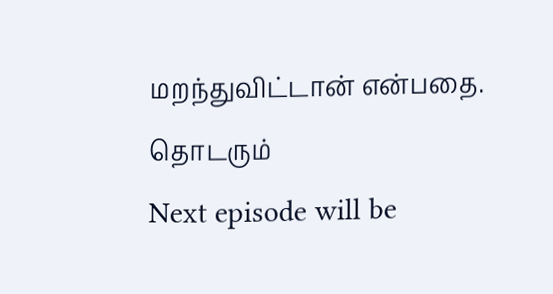மறந்துவிட்டான் என்பதை.
தொடரும்
Next episode will be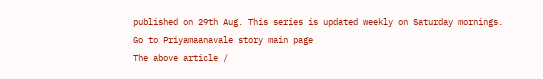published on 29th Aug. This series is updated weekly on Saturday mornings.
Go to Priyamaanavale story main page
The above article /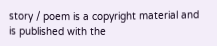story / poem is a copyright material and is published with the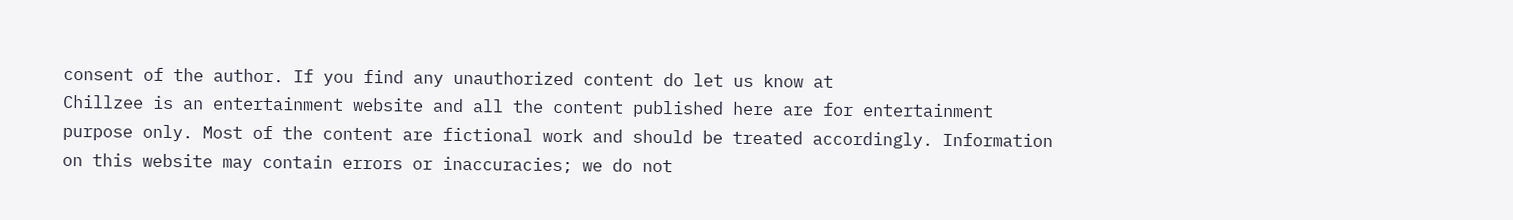consent of the author. If you find any unauthorized content do let us know at
Chillzee is an entertainment website and all the content published here are for entertainment purpose only. Most of the content are fictional work and should be treated accordingly. Information on this website may contain errors or inaccuracies; we do not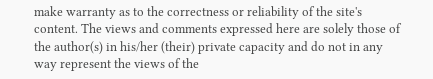make warranty as to the correctness or reliability of the site's content. The views and comments expressed here are solely those of the author(s) in his/her (their) private capacity and do not in any way represent the views of the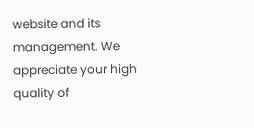website and its management. We appreciate your high quality of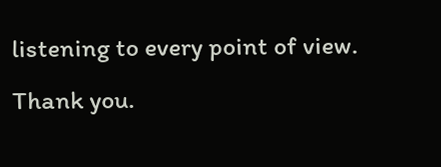listening to every point of view. Thank you.